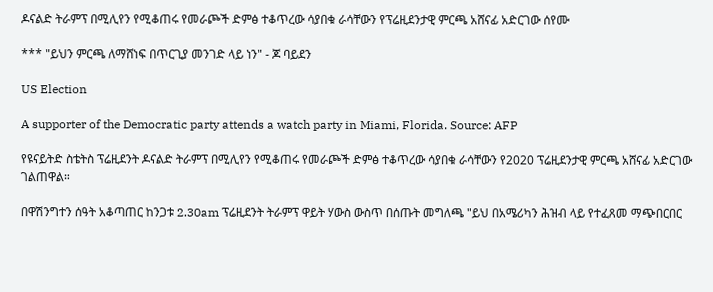ዶናልድ ትራምፕ በሚሊየን የሚቆጠሩ የመራጮች ድምፅ ተቆጥረው ሳያበቁ ራሳቸውን የፕሬዚደንታዊ ምርጫ አሸናፊ አድርገው ሰየሙ

*** "ይህን ምርጫ ለማሸነፍ በጥርጊያ መንገድ ላይ ነን" - ጆ ባይደን

US Election

A supporter of the Democratic party attends a watch party in Miami, Florida. Source: AFP

የዩናይትድ ስቴትስ ፕሬዚደንት ዶናልድ ትራምፕ በሚሊየን የሚቆጠሩ የመራጮች ድምፅ ተቆጥረው ሳያበቁ ራሳቸውን የ2020 ፕሬዚደንታዊ ምርጫ አሸናፊ አድርገው ገልጠዋል።

በዋሽንግተን ሰዓት አቆጣጠር ከንጋቱ 2.30am ፕሬዚደንት ትራምፕ ዋይት ሃውስ ውስጥ በሰጡት መግለጫ "ይህ በአሜሪካን ሕዝብ ላይ የተፈጸመ ማጭበርበር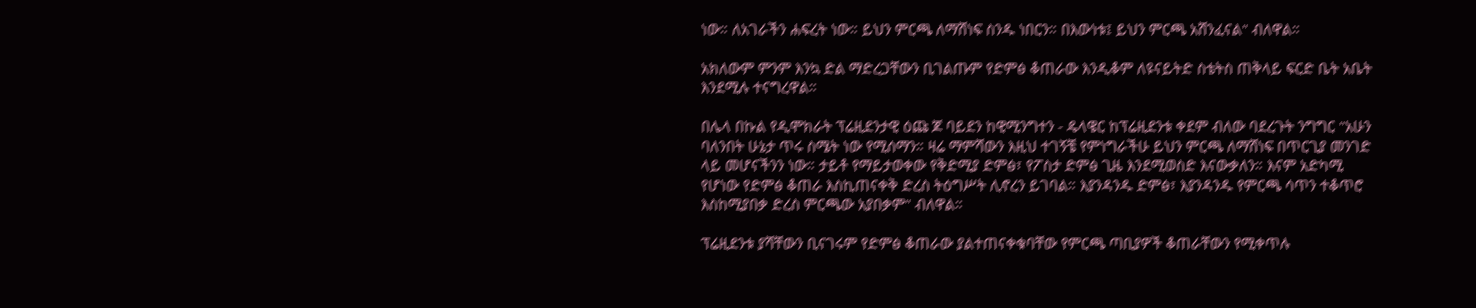ነው። ለአገራችን ሐፍረት ነው። ይህን ምርጫ ለማሸነፍ ስንዱ ነበርን። በእውነቱ፤ ይህን ምርጫ አሸንፈናል" ብለዋል።

አክለውም ምንም እንኳ ድል ማድረጋቸውን ቢገልጡም የድምፅ ቆጠራው እንዲቆም ለዩናይትድ ስቴትስ ጠቅላይ ፍርድ ቤት አቤት እንደሚሉ ተናግረዋል።

በሌላ በኩል የዲሞክራት ፕሬዚደንታዊ ዕጩ ጆ ባይደን ከዊሚንግተን - ዴላዌር ከፕሬዚደንቱ ቀደም ብለው ባደረጉት ንግግር "አሁን ባለንበት ሁኔታ ጥሩ ስሜት ነው የሚሰማን። ዛሬ ማምሻውን እዚህ ተገኝቼ የምነግራችሁ ይህን ምርጫ ለማሸነፍ በጥርጊያ መንገድ ላይ መሆናችንን ነው። ታይቶ የማይታወቀው የቅድሚያ ድምፅ፣ የፖስታ ድምፅ ጊዜ እንደሚወስድ እናውቃለን። እናም አድካሚ የሆነው የድምፅ ቆጠራ እስኪጠናቀቅ ድረስ ትዕግሥት ሊኖረን ይገባል። እያንዳንዱ ድምፅ፣ እያንዳንዱ የምርጫ ሳጥን ተቆጥሮ እስከሚያበቃ ድረስ ምርጫው አያበቃም" ብለዋል።

ፕሬዚደንቱ ያሻቸውን ቢናገሩም የድምፅ ቆጠራው ያልተጠናቀቁባቸው የምርጫ ጣቢያዎች ቆጠራቸውን የሚቀጥሉ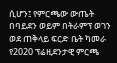ሲሆን፤ የምርጫው ውጤት በባይደን ወይም በትራምፕ ወገን ወደ ጠቅላይ ፍርድ ቤት ካመራ የ2020 ፕሬዚደንታዊ ምርጫ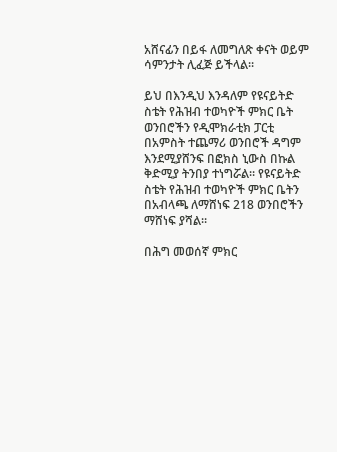አሸናፊን በይፋ ለመግለጽ ቀናት ወይም ሳምንታት ሊፈጅ ይችላል።

ይህ በእንዲህ እንዳለም የዩናይትድ ስቴት የሕዝብ ተወካዮች ምክር ቤት ወንበሮችን የዲሞክራቲክ ፓርቲ በአምስት ተጨማሪ ወንበሮች ዳግም እንደሚያሸንፍ በፎክስ ኒውስ በኩል ቅድሚያ ትንበያ ተነግሯል። የዩናይትድ ስቴት የሕዝብ ተወካዮች ምክር ቤትን በአብላጫ ለማሸነፍ 218 ወንበሮችን ማሸነፍ ያሻል።

በሕግ መወሰኛ ምክር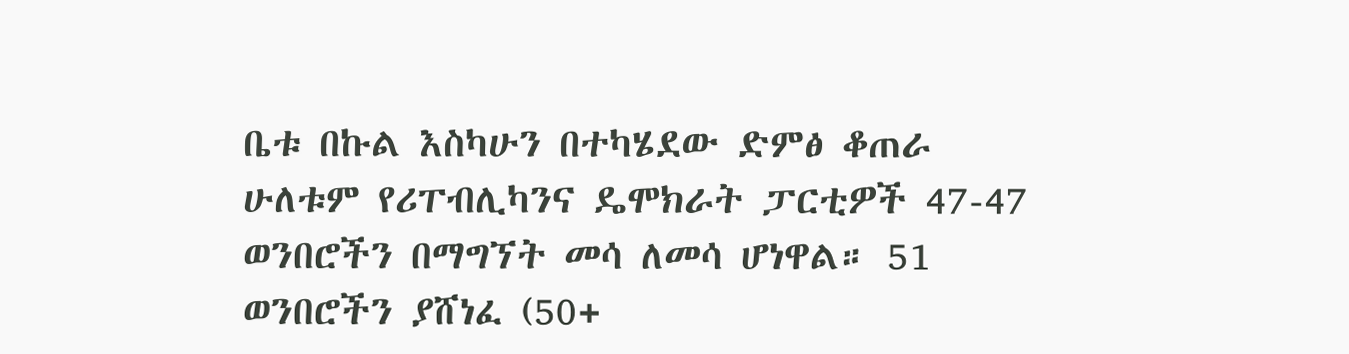ቤቱ በኩል እስካሁን በተካሄደው ድምፅ ቆጠራ ሁለቱም የሪፐብሊካንና ዴሞክራት ፓርቲዎች 47-47 ወንበሮችን በማግኘት መሳ ለመሳ ሆነዋል። 51 ወንበሮችን ያሸነፈ (50+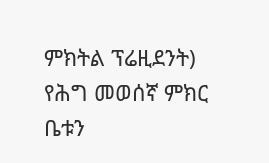ምክትል ፕሬዚደንት) የሕግ መወሰኛ ምክር ቤቱን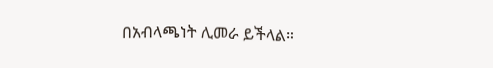በአብላጫነት ሊመራ ይችላል።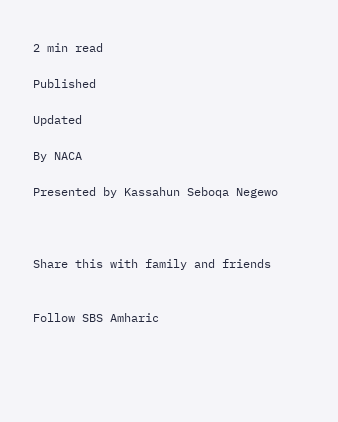2 min read

Published

Updated

By NACA

Presented by Kassahun Seboqa Negewo



Share this with family and friends


Follow SBS Amharic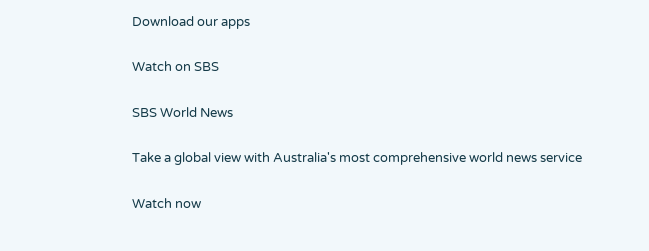Download our apps

Watch on SBS

SBS World News

Take a global view with Australia's most comprehensive world news service

Watch now